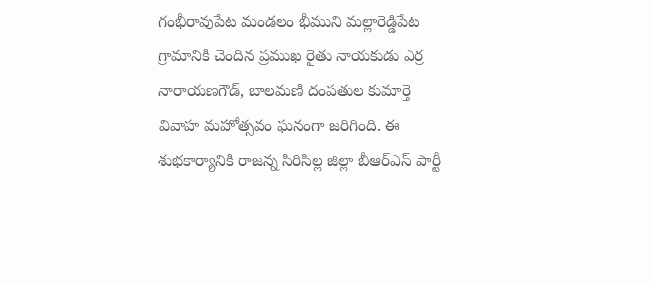గంభీరావుపేట మండలం భీముని మల్లారెడ్డిపేట గ్రామానికి చెందిన ప్రముఖ రైతు నాయకుడు ఎర్ర నారాయణగౌడ్, బాలమణి దంపతుల కుమార్తె వివాహ మహోత్సవం ఘనంగా జరిగింది. ఈ శుభకార్యానికి రాజన్న సిరిసిల్ల జిల్లా బీఆర్ఎస్ పార్టీ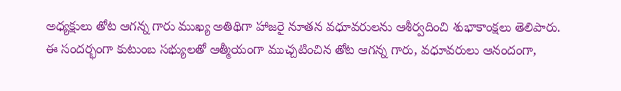అధ్యక్షులు తోట ఆగన్న గారు ముఖ్య అతిథిగా హాజరై నూతన వధూవరులను ఆశీర్వదించి శుభాకాంక్షలు తెలిపారు.
ఈ సందర్భంగా కుటుంబ సభ్యులతో ఆత్మీయంగా ముచ్చటించిన తోట ఆగన్న గారు, వధూవరులు ఆనందంగా,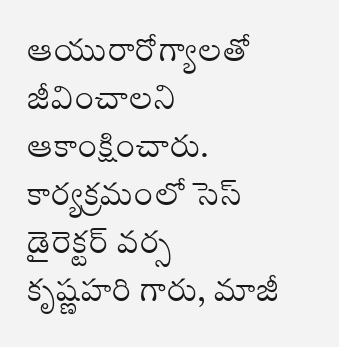ఆయురారోగ్యాలతో జీవించాలని ఆకాంక్షించారు. కార్యక్రమంలో సెస్ డైరెక్టర్ వర్స కృష్ణహరి గారు, మాజీ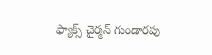ఫ్యాక్స్ చైర్మన్ గుండారపు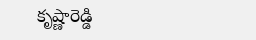కృష్ణారెడ్డి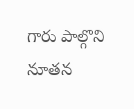గారు పాల్గొని నూతన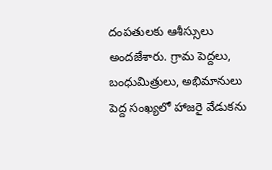దంపతులకు ఆశీస్సులు అందజేశారు. గ్రామ పెద్దలు, బంధుమిత్రులు, అభిమానులు పెద్ద సంఖ్యలో హాజరై వేడుకను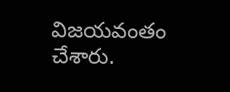విజయవంతం చేశారు.